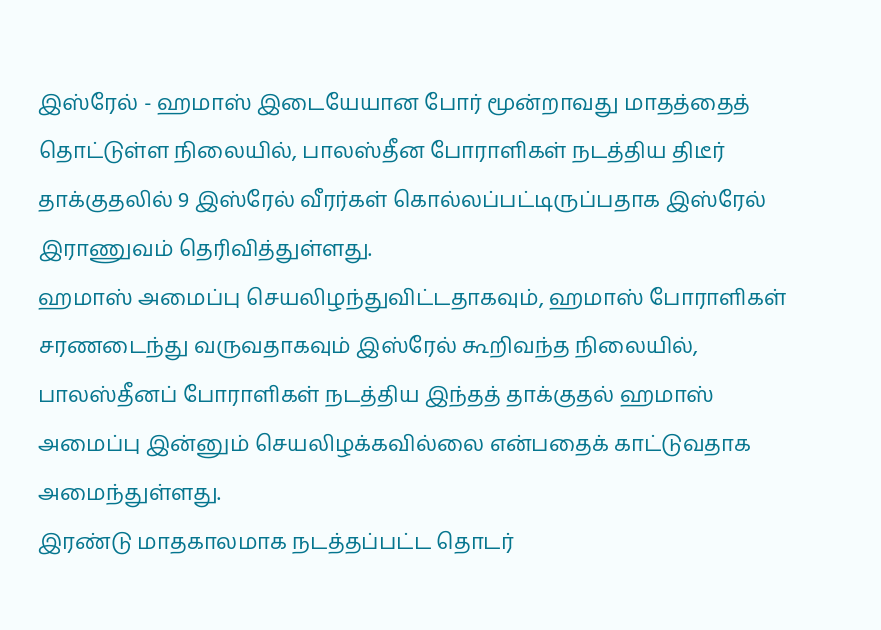இஸ்ரேல் - ஹமாஸ் இடையேயான போர் மூன்றாவது மாதத்தைத் தொட்டுள்ள நிலையில், பாலஸ்தீன போராளிகள் நடத்திய திடீர் தாக்குதலில் 9 இஸ்ரேல் வீரர்கள் கொல்லப்பட்டிருப்பதாக இஸ்ரேல் இராணுவம் தெரிவித்துள்ளது.
ஹமாஸ் அமைப்பு செயலிழந்துவிட்டதாகவும், ஹமாஸ் போராளிகள் சரணடைந்து வருவதாகவும் இஸ்ரேல் கூறிவந்த நிலையில், பாலஸ்தீனப் போராளிகள் நடத்திய இந்தத் தாக்குதல் ஹமாஸ் அமைப்பு இன்னும் செயலிழக்கவில்லை என்பதைக் காட்டுவதாக அமைந்துள்ளது.
இரண்டு மாதகாலமாக நடத்தப்பட்ட தொடர்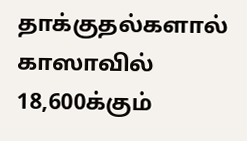தாக்குதல்களால் காஸாவில் 18,600க்கும்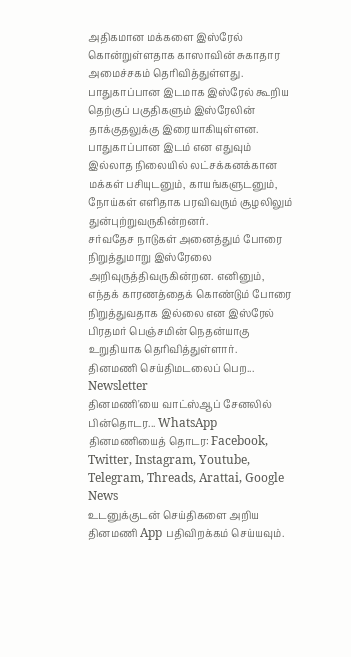அதிகமான மக்களை இஸ்ரேல் கொன்றுள்ளதாக காஸாவின் சுகாதார அமைச்சகம் தெரிவித்துள்ளது. பாதுகாப்பான இடமாக இஸ்ரேல் கூறிய தெற்குப் பகுதிகளும் இஸ்ரேலின் தாக்குதலுக்கு இரையாகியுள்ளன.
பாதுகாப்பான இடம் என எதுவும் இல்லாத நிலையில் லட்சக்கனக்கான மக்கள் பசியுடனும், காயங்களுடனும், நோய்கள் எளிதாக பரவிவரும் சூழலிலும் துன்புற்றுவருகின்றனர்.
சர்வதேச நாடுகள் அனைத்தும் போரை நிறுத்துமாறு இஸ்ரேலை அறிவுருத்திவருகின்றன. எனினும், எந்தக் காரணத்தைக் கொண்டும் போரை நிறுத்துவதாக இல்லை என இஸ்ரேல் பிரதமர் பெஞ்சமின் நெதன்யாகு உறுதியாக தெரிவித்துள்ளார்.
தினமணி செய்திமடலைப் பெற... Newsletter
தினமணி'யை வாட்ஸ்ஆப் சேனலில் பின்தொடர... WhatsApp
தினமணியைத் தொடர: Facebook, Twitter, Instagram, Youtube, Telegram, Threads, Arattai, Google News
உடனுக்குடன் செய்திகளை அறிய தினமணி App பதிவிறக்கம் செய்யவும்.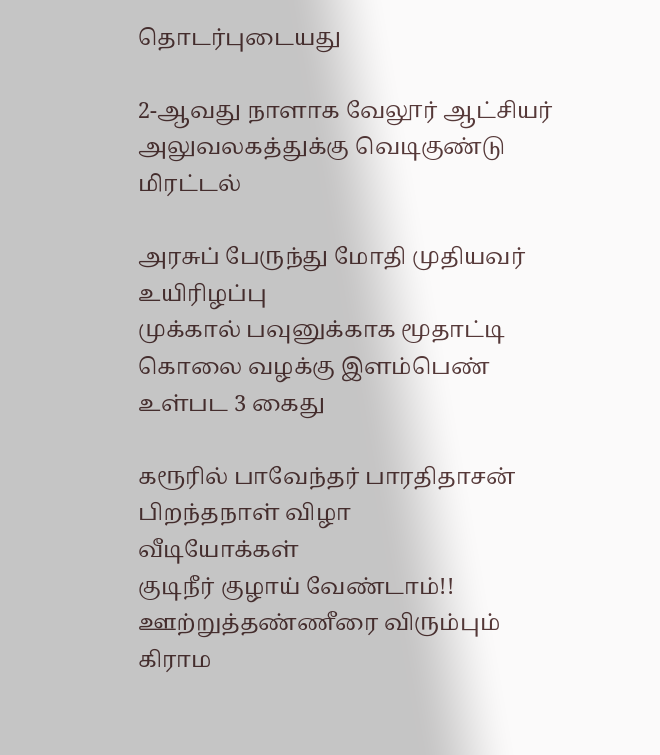தொடர்புடையது

2-ஆவது நாளாக வேலூர் ஆட்சியர் அலுவலகத்துக்கு வெடிகுண்டு மிரட்டல்

அரசுப் பேருந்து மோதி முதியவர் உயிரிழப்பு
முக்கால் பவுனுக்காக மூதாட்டி கொலை வழக்கு இளம்பெண் உள்பட 3 கைது

கரூரில் பாவேந்தர் பாரதிதாசன் பிறந்தநாள் விழா
வீடியோக்கள்
குடிநீர் குழாய் வேண்டாம்!! ஊற்றுத்தண்ணீரை விரும்பும் கிராம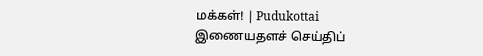மக்கள்! | Pudukottai
இணையதளச் செய்திப்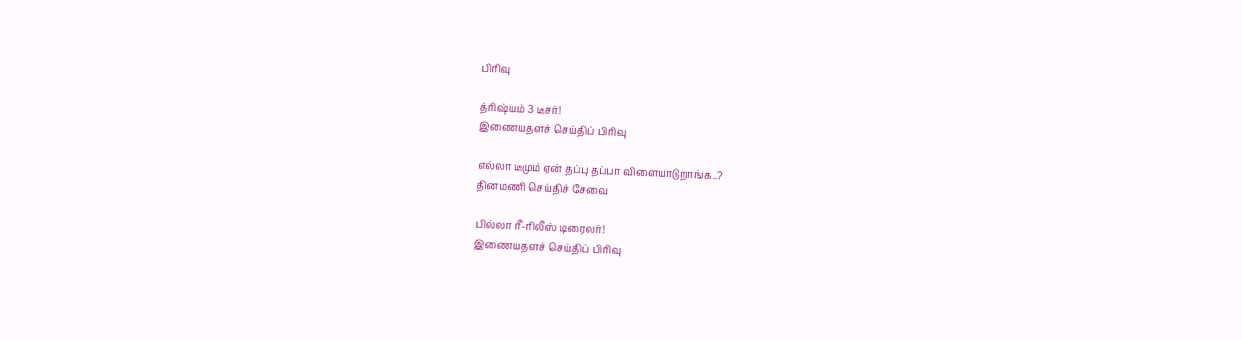பிரிவு

த்ரிஷ்யம் 3 டீசர்!
இணையதளச் செய்திப் பிரிவு

எல்லா டீமும் ஏன் தப்பு தப்பா விளையாடுறாங்க..?
தினமணி செய்திச் சேவை

பில்லா ரீ-ரிலீஸ் டிரைலர்!
இணையதளச் செய்திப் பிரிவு